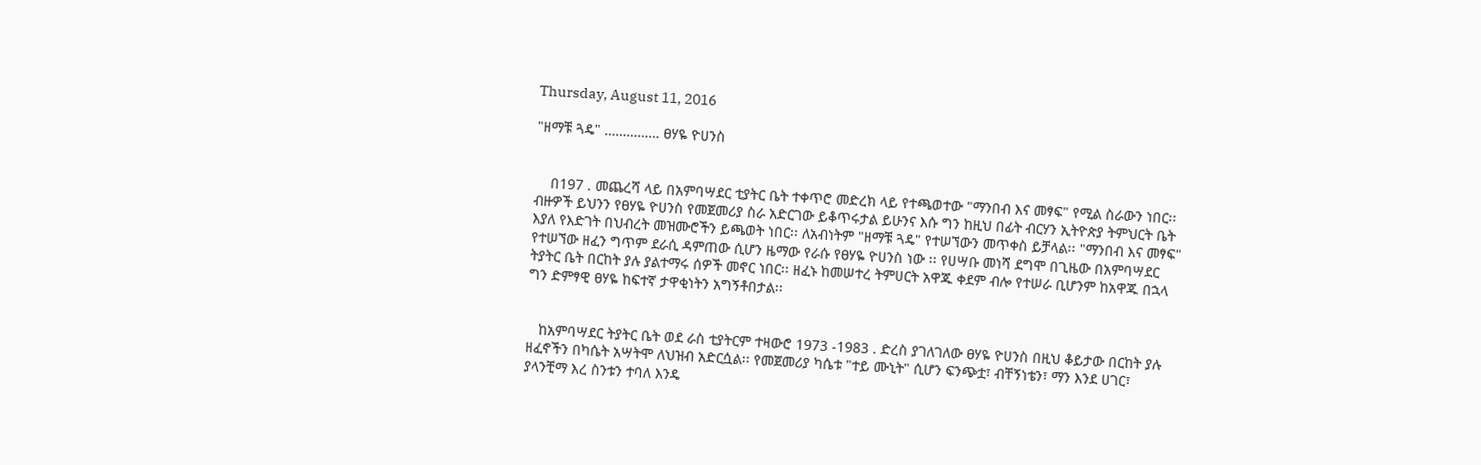Thursday, August 11, 2016

"ዘማቹ ጓዴ" …………… ፀሃዬ ዮሀንስ


    በ197 . መጨረሻ ላይ በአምባሣደር ቲያትር ቤት ተቀጥሮ መድረክ ላይ የተጫወተው "ማንበብ እና መፃፍ" የሚል ስራውን ነበር፡፡ ብዙዎች ይህንን የፀሃዬ ዮሀንስ የመጀመሪያ ስራ አድርገው ይቆጥሩታል ይሁንና እሱ ግን ከዚህ በፊት ብርሃን ኢትዮጵያ ትምህርት ቤት እያለ የእድገት በህብረት መዝሙሮችን ይጫወት ነበር፡፡ ለአብነትም "ዘማቹ ጓዴ" የተሠኘውን መጥቀስ ይቻላል፡፡ "ማንበብ እና መፃፍ" የተሠኘው ዘፈን ግጥም ደራሲ ዳምጠው ሲሆን ዜማው የራሱ የፀሃዬ ዮሀንስ ነው ፡፡ የሀሣቡ መነሻ ደግሞ በጊዜው በአምባሣደር ትያትር ቤት በርከት ያሉ ያልተማሩ ሰዎች መኖር ነበር፡፡ ዘፈኑ ከመሠተረ ትምሀርት አዋጁ ቀደም ብሎ የተሠራ ቢሆንም ከአዋጁ በኋላ ግን ድምፃዊ ፀሃዬ ከፍተኛ ታዋቂነትን አግኝቶበታል፡፡


   ከአምባሣደር ትያትር ቤት ወደ ራስ ቲያትርም ተዛውሮ 1973 -1983 . ድረስ ያገለገለው ፀሃዬ ዮሀንስ በዚህ ቆይታው በርከት ያሉ ዘፈኖችን በካሴት አሣትሞ ለህዝብ አድርሷል፡፡ የመጀመሪያ ካሴቱ "ተይ ሙኒት" ሲሆን ፍንጭቷ፣ ብቸኝነቴን፣ ማን እንደ ሀገር፣ ያላንቺማ እረ ስንቱን ተባለ እንዴ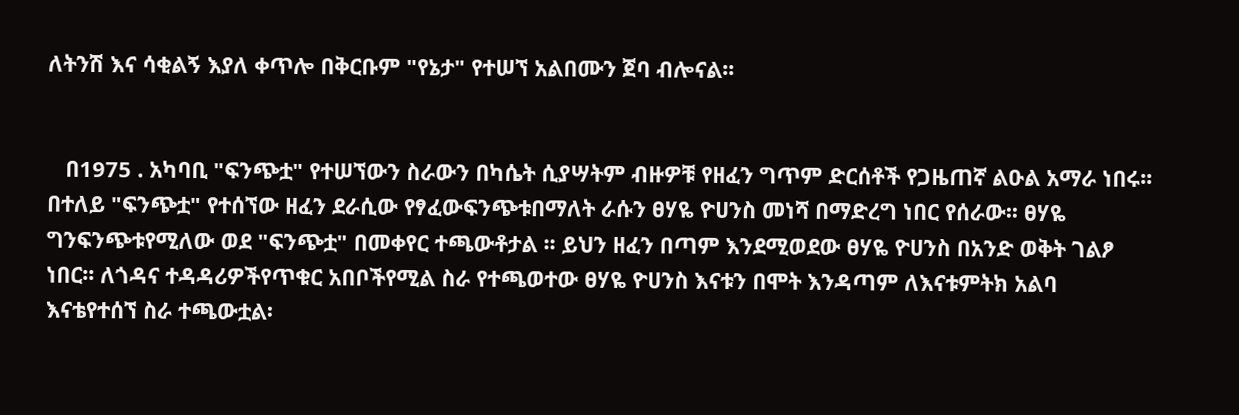ለትንሽ እና ሳቂልኝ እያለ ቀጥሎ በቅርቡም "የኔታ" የተሠኘ አልበሙን ጀባ ብሎናል፡፡


   በ1975 . አካባቢ "ፍንጭቷ" የተሠኘውን ስራውን በካሴት ሲያሣትም ብዙዎቹ የዘፈን ግጥም ድርሰቶች የጋዜጠኛ ልዑል አማራ ነበሩ፡፡ በተለይ "ፍንጭቷ" የተሰኘው ዘፈን ደራሲው የፃፈውፍንጭቱበማለት ራሱን ፀሃዬ ዮሀንስ መነሻ በማድረግ ነበር የሰራው፡፡ ፀሃዬ ግንፍንጭቱየሚለው ወደ "ፍንጭቷ" በመቀየር ተጫውቶታል ፡፡ ይህን ዘፈን በጣም እንደሚወደው ፀሃዬ ዮሀንስ በአንድ ወቅት ገልፆ ነበር፡፡ ለጎዳና ተዳዳሪዎችየጥቁር አበቦችየሚል ስራ የተጫወተው ፀሃዬ ዮሀንስ እናቱን በሞት እንዳጣም ለእናቱምትክ አልባ እናቴየተሰኘ ስራ ተጫውቷል፡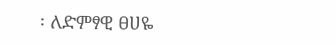፡ ለድምፃዊ ፀሀዬ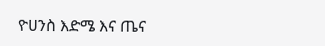ዮሀንስ እድሜ እና ጤና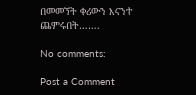በመመኘት ቀሪውን እናንተ ጨምሩበት…….

No comments:

Post a Comment